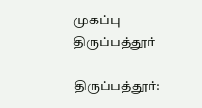முகப்பு
திருப்பத்தூர்

திருப்பத்தூர்: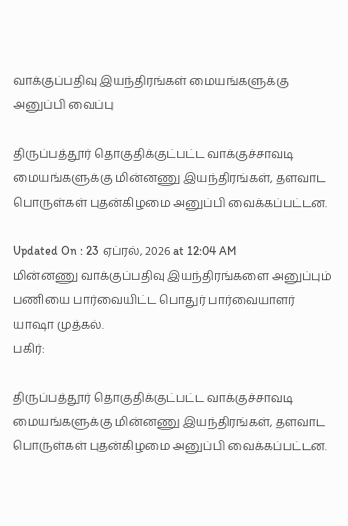வாக்குப்பதிவு இயந்திரங்கள் மையங்களுக்கு அனுப்பி வைப்பு

திருப்பத்தூர் தொகுதிக்குட்பட்ட வாக்குச்சாவடி மையங்களுக்கு மின்னணு இயந்திரங்கள், தளவாட பொருள்கள் புதன்கிழமை அனுப்பி வைக்கப்பட்டன.

Updated On : 23 ஏப்ரல், 2026 at 12:04 AM
மின்னணு வாக்குப்பதிவு இயந்திரங்களை அனுப்பும் பணியை பார்வையிட்ட பொதுர் பார்வையாளர் யாஷா முத்கல்.
பகிர்:

திருப்பத்தூர் தொகுதிக்குட்பட்ட வாக்குச்சாவடி மையங்களுக்கு மின்னணு இயந்திரங்கள், தளவாட பொருள்கள் புதன்கிழமை அனுப்பி வைக்கப்பட்டன.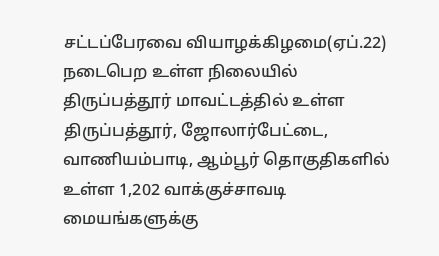சட்டப்பேரவை வியாழக்கிழமை(ஏப்.22) நடைபெற உள்ள நிலையில் திருப்பத்தூர் மாவட்டத்தில் உள்ள திருப்பத்தூர், ஜோலார்பேட்டை, வாணியம்பாடி, ஆம்பூர் தொகுதிகளில் உள்ள 1,202 வாக்குச்சாவடி மையங்களுக்கு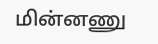மின்னணு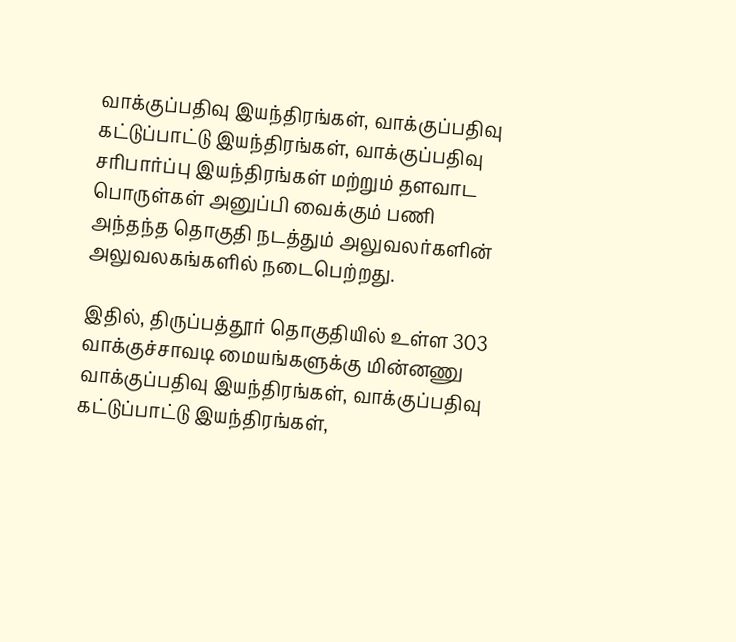வாக்குப்பதிவு இயந்திரங்கள், வாக்குப்பதிவு கட்டுப்பாட்டு இயந்திரங்கள், வாக்குப்பதிவு சரிபார்ப்பு இயந்திரங்கள் மற்றும் தளவாட பொருள்கள் அனுப்பி வைக்கும் பணி அந்தந்த தொகுதி நடத்தும் அலுவலர்களின் அலுவலகங்களில் நடைபெற்றது.

இதில், திருப்பத்தூர் தொகுதியில் உள்ள 303 வாக்குச்சாவடி மையங்களுக்கு மின்னணு வாக்குப்பதிவு இயந்திரங்கள், வாக்குப்பதிவு கட்டுப்பாட்டு இயந்திரங்கள்,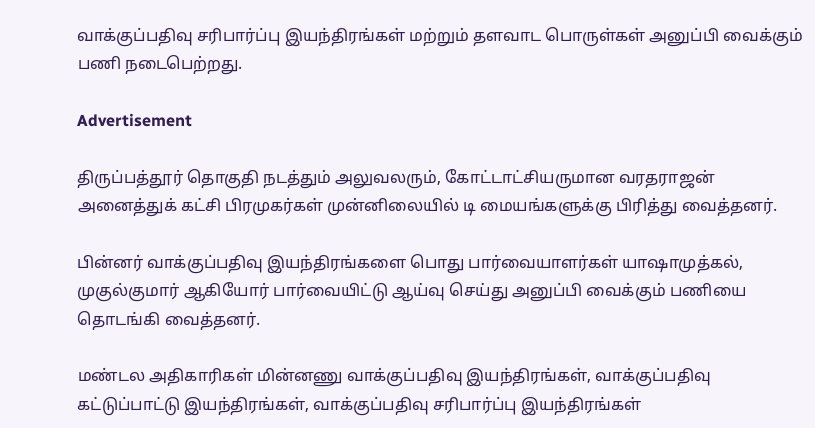வாக்குப்பதிவு சரிபார்ப்பு இயந்திரங்கள் மற்றும் தளவாட பொருள்கள் அனுப்பி வைக்கும் பணி நடைபெற்றது.

Advertisement

திருப்பத்தூர் தொகுதி நடத்தும் அலுவலரும், கோட்டாட்சியருமான வரதராஜன் அனைத்துக் கட்சி பிரமுகர்கள் முன்னிலையில் டி மையங்களுக்கு பிரித்து வைத்தனர்.

பின்னர் வாக்குப்பதிவு இயந்திரங்களை பொது பார்வையாளர்கள் யாஷாமுத்கல், முகுல்குமார் ஆகியோர் பார்வையிட்டு ஆய்வு செய்து அனுப்பி வைக்கும் பணியை தொடங்கி வைத்தனர்.

மண்டல அதிகாரிகள் மின்னணு வாக்குப்பதிவு இயந்திரங்கள், வாக்குப்பதிவு கட்டுப்பாட்டு இயந்திரங்கள், வாக்குப்பதிவு சரிபார்ப்பு இயந்திரங்கள்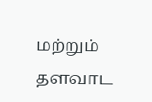மற்றும் தளவாட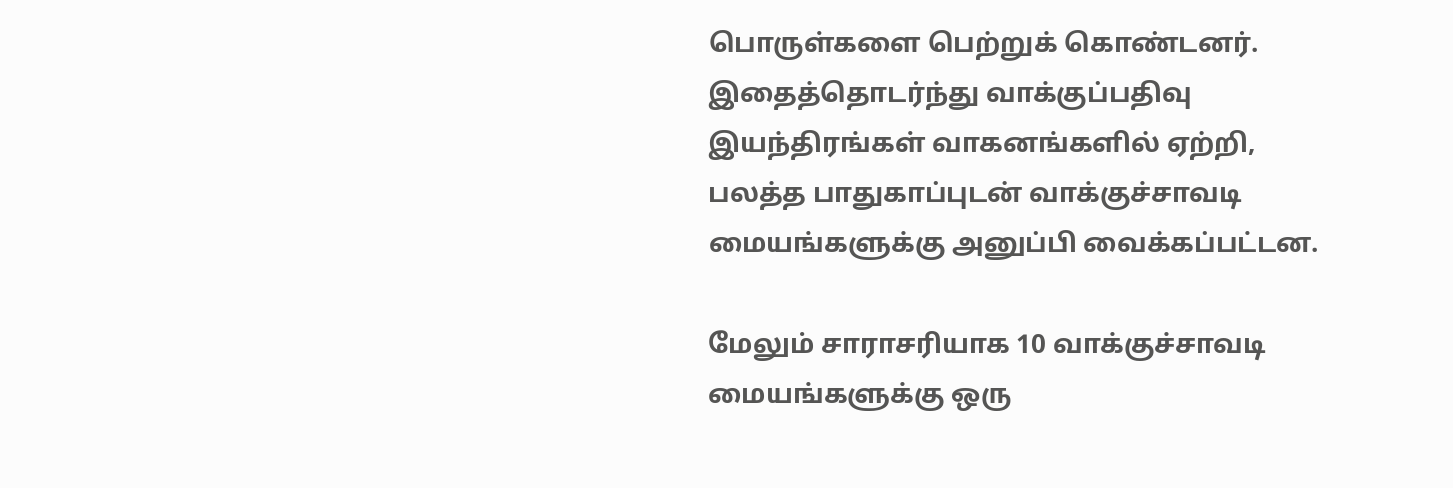பொருள்களை பெற்றுக் கொண்டனர். இதைத்தொடர்ந்து வாக்குப்பதிவு இயந்திரங்கள் வாகனங்களில் ஏற்றி, பலத்த பாதுகாப்புடன் வாக்குச்சாவடி மையங்களுக்கு அனுப்பி வைக்கப்பட்டன.

மேலும் சாராசரியாக 10 வாக்குச்சாவடி மையங்களுக்கு ஒரு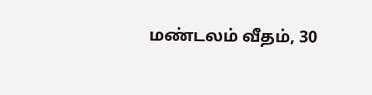மண்டலம் வீதம், 30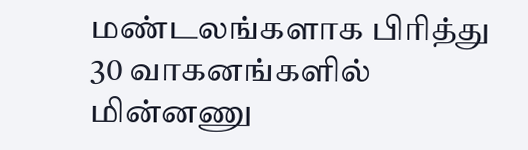மண்டலங்களாக பிரித்து 30 வாகனங்களில் மின்னணு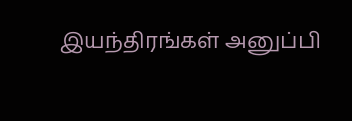இயந்திரங்கள் அனுப்பி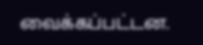வைக்கப்பட்டன.